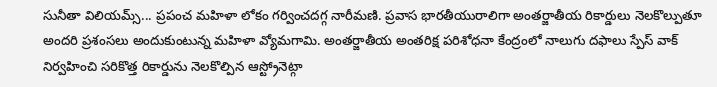సునీతా విలియమ్స్... ప్రపంచ మహిళా లోకం గర్వించదగ్గ నారీమణి. ప్రవాస భారతీయురాలిగా అంతర్జాతీయ రికార్డులు నెలకొల్పుతూ అందరి ప్రశంసలు అందుకుంటున్న మహిళా వ్యోమగామి. అంతర్జాతీయ అంతరిక్ష పరిశోధనా కేంద్రంలో నాలుగు దఫాలు స్పేస్ వాక్ నిర్వహించి సరికొత్త రికార్డును నెలకొల్పిన ఆస్ట్రోనెట్గా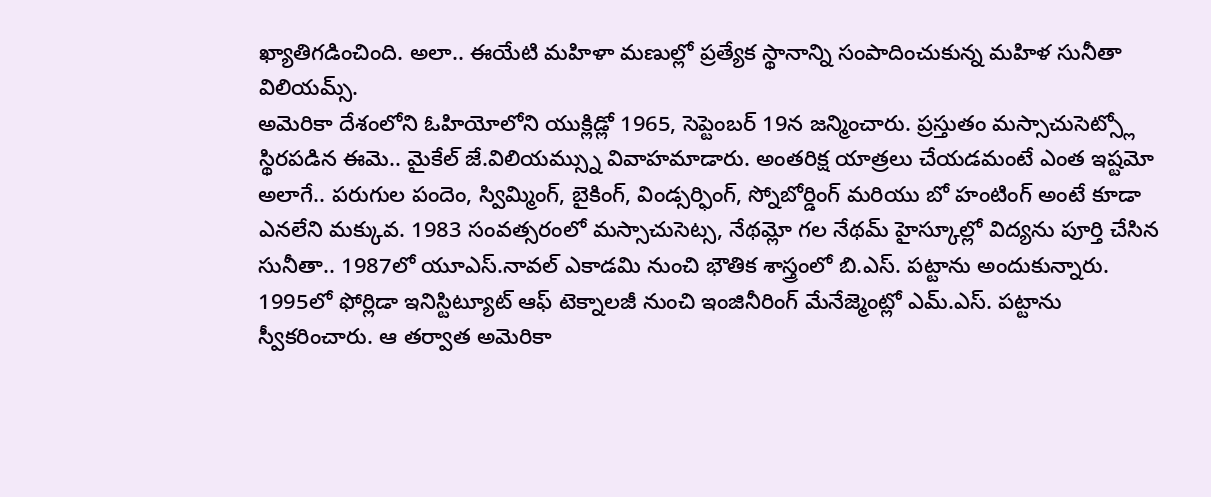ఖ్యాతిగడించింది. అలా.. ఈయేటి మహిళా మణుల్లో ప్రత్యేక స్థానాన్ని సంపాదించుకున్న మహిళ సునీతా విలియమ్స్.
అమెరికా దేశంలోని ఓహియోలోని యుక్లిడ్లో 1965, సెప్టెంబర్ 19న జన్మించారు. ప్రస్తుతం మస్సాచుసెట్స్లో స్థిరపడిన ఈమె.. మైకేల్ జే.విలియమ్స్ను వివాహమాడారు. అంతరిక్ష యాత్రలు చేయడమంటే ఎంత ఇష్టమో అలాగే.. పరుగుల పందెం, స్విమ్మింగ్, బైకింగ్, విండ్సర్ఫింగ్, స్నోబోర్డింగ్ మరియు బో హంటింగ్ అంటే కూడా ఎనలేని మక్కువ. 1983 సంవత్సరంలో మస్సాచుసెట్స, నేథమ్లో గల నేథమ్ హైస్కూల్లో విద్యను పూర్తి చేసిన సునీతా.. 1987లో యూఎస్.నావల్ ఎకాడమి నుంచి భౌతిక శాస్త్రంలో బి.ఎస్. పట్టాను అందుకున్నారు.
1995లో ఫోర్లిడా ఇనిస్టిట్యూట్ ఆఫ్ టెక్నాలజీ నుంచి ఇంజినీరింగ్ మేనేజ్మెంట్లో ఎమ్.ఎస్. పట్టాను స్వీకరించారు. ఆ తర్వాత అమెరికా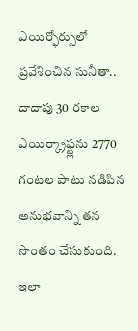ఎయిర్ఫోర్సులో ప్రవేశించిన సునీతా.. దాదాపు 30 రకాల ఎయిర్క్రాఫ్ట్లను 2770 గంటల పాటు నడిపిన అనుభవాన్ని తన సొంతం చేసుకుంది. ఇలా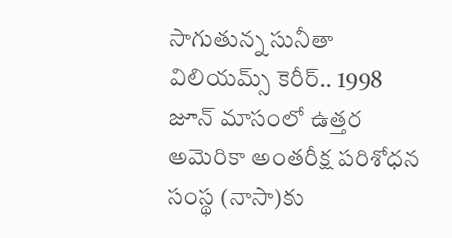సాగుతున్న సునీతా విలియమ్స్ కెరీర్.. 1998 జూన్ మాసంలో ఉత్తర అమెరికా అంతరీక్ష పరిశోధన సంస్థ (నాసా)కు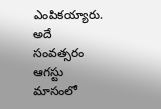ఎంపికయ్యారు. అదే సంవత్సరం ఆగస్టు మాసంలో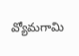వ్యోమగామి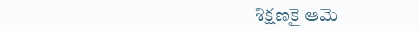శిక్షణకై ఆమె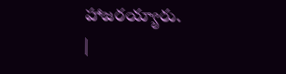హాజరయ్యారు.
|